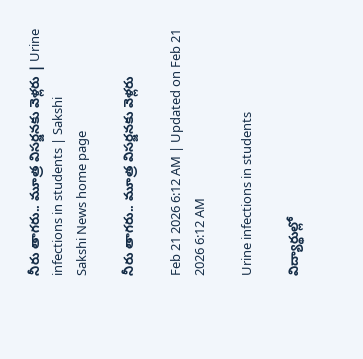నీరు తాగరు.. మూత్ర విసర్జనకు వెళ్లరు | Urine infections in students | Sakshi
Sakshi News home page

నీరు తాగరు.. మూత్ర విసర్జనకు వెళ్లరు

Feb 21 2026 6:12 AM | Updated on Feb 21 2026 6:12 AM

Urine infections in students

విద్యార్థుల్లో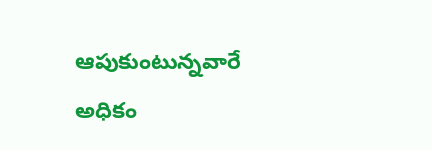ఆపుకుంటున్నవారే అధికం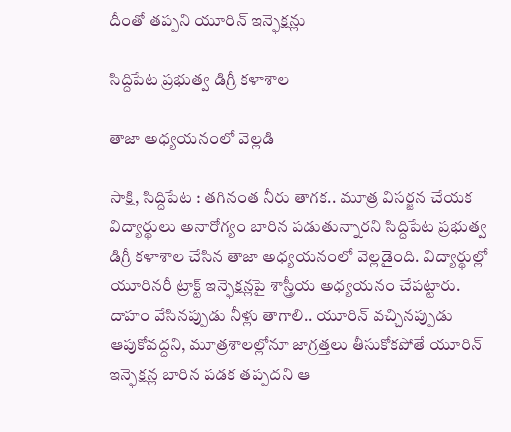దీంతో తప్పని యూరిన్‌ ఇన్ఫెక్షన్లు

సిద్దిపేట ప్రభుత్వ డిగ్రీ కళాశాల

తాజా అధ్యయనంలో వెల్లడి

సాక్షి, సిద్దిపేట : తగినంత నీరు తాగక.. మూత్ర విసర్జన చేయక విద్యార్థులు అనారోగ్యం బారిన పడుతున్నారని సిద్దిపేట ప్రభుత్వ డిగ్రీ కళాశాల చేసిన తాజా అధ్యయనంలో వెల్లడైంది. విద్యార్థుల్లో యూరినరీ ట్రాక్ట్‌ ఇన్ఫెక్షన్లపై శాస్త్రీయ అధ్యయనం చేపట్టారు. దాహం వేసినప్పుడు నీళ్లు తాగాలి.. యూరిన్‌ వచ్చినప్పుడు ఆపుకోవద్దని, మూత్రశాలల్లోనూ జాగ్రత్తలు తీసుకోకపోతే యూరిన్‌ ఇన్ఫెక్షన్ల బారిన పడక తప్పదని ఆ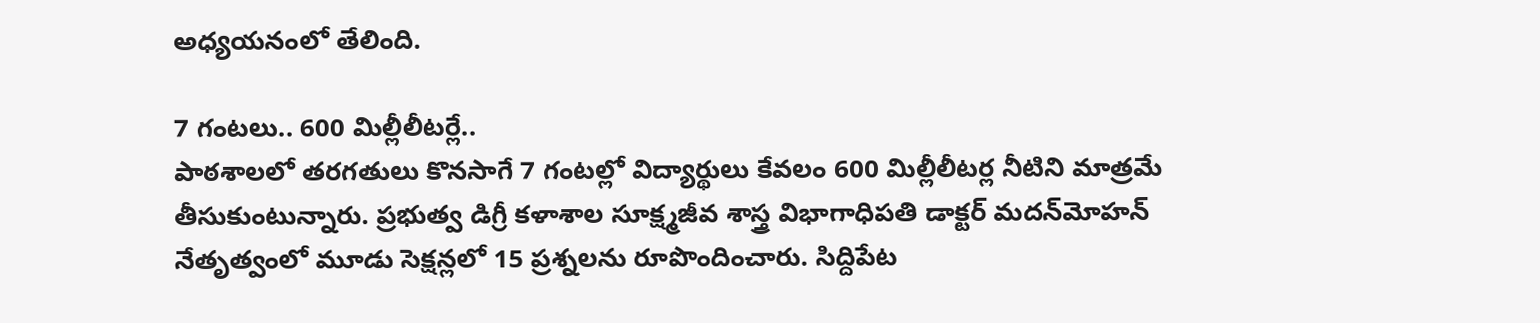అధ్యయనంలో తేలింది.

7 గంటలు.. 600 మిల్లీలీటర్లే..
పాఠశాలలో తరగతులు కొనసాగే 7 గంటల్లో విద్యార్థులు కేవలం 600 మిల్లీలీటర్ల నీటిని మాత్రమే తీసుకుంటున్నారు. ప్రభుత్వ డిగ్రీ కళాశాల సూక్ష్మజీవ శాస్త్ర విభాగాధిపతి డాక్టర్‌ మదన్‌మోహన్‌ నేతృత్వంలో మూడు సెక్షన్లలో 15 ప్రశ్నలను రూపొందించారు. సిద్దిపేట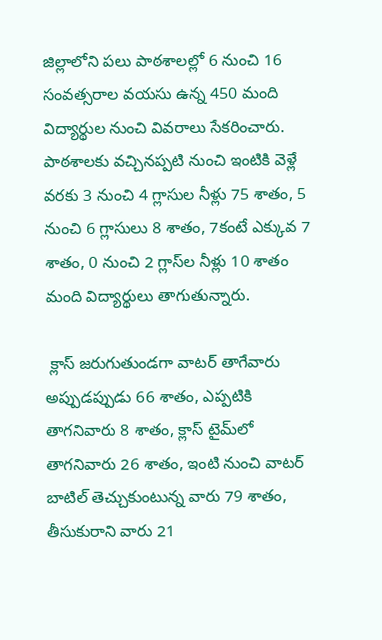జిల్లాలోని పలు పాఠశాలల్లో 6 నుంచి 16 సంవత్సరాల వయసు ఉన్న 450 మంది విద్యార్థుల నుంచి వివరాలు సేకరించారు. పాఠశాలకు వచ్చినప్పటి నుంచి ఇంటికి వెళ్లే వరకు 3 నుంచి 4 గ్లాసుల నీళ్లు 75 శాతం, 5 నుంచి 6 గ్లాసులు 8 శాతం, 7కంటే ఎక్కువ 7 శాతం, 0 నుంచి 2 గ్లాస్‌ల నీళ్లు 10 శాతం మంది విద్యార్థులు తాగుతున్నారు.

 క్లాస్‌ జరుగుతుండగా వాటర్‌ తాగేవారు అప్పుడప్పుడు 66 శాతం, ఎప్పటికి తాగనివారు 8 శాతం, క్లాస్‌ టైమ్‌లో తాగనివారు 26 శాతం, ఇంటి నుంచి వాటర్‌ బాటిల్‌ తెచ్చుకుంటున్న వారు 79 శాతం, తీసుకురాని వారు 21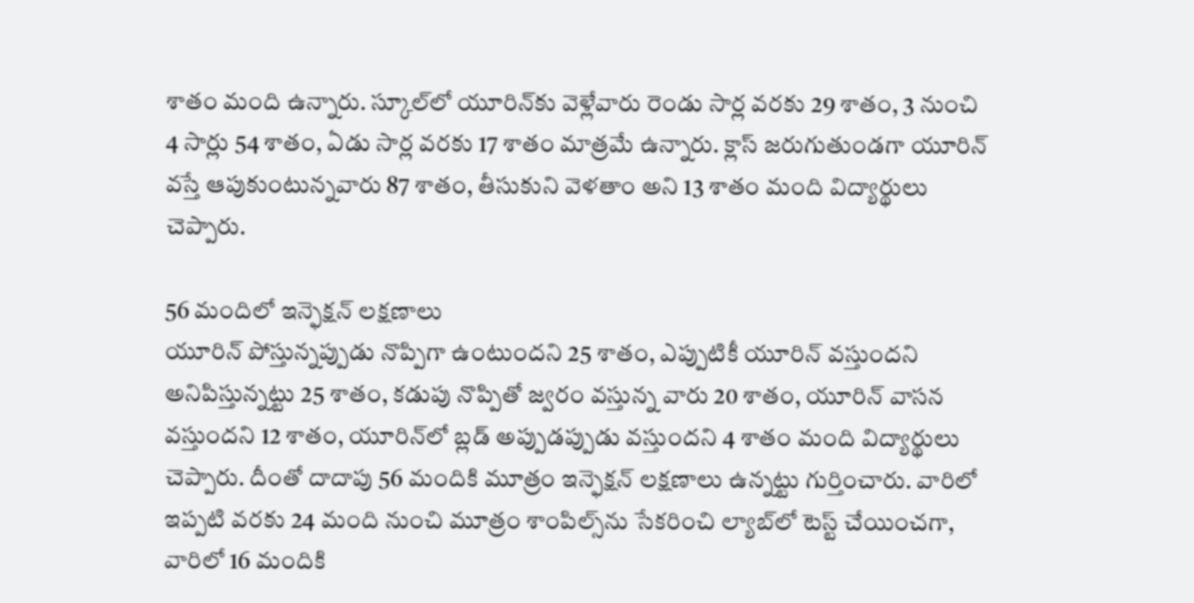శాతం మంది ఉన్నారు. స్కూల్‌లో యూరిన్‌కు వెళ్లేవారు రెండు సార్ల వరకు 29 శాతం, 3 నుంచి 4 సార్లు 54 శాతం, ఏడు సార్ల వరకు 17 శాతం మాత్రమే ఉన్నారు. క్లాస్‌ జరుగుతుండగా యూరిన్‌ వస్తే ఆపుకుంటున్నవారు 87 శాతం, తీసుకుని వెళతాం అని 13 శాతం మంది విద్యార్థులు చెప్పారు.

56 మందిలో ఇన్ఫెక్షన్‌ లక్షణాలు
యూరిన్‌ పోస్తున్నప్పుడు నొప్పిగా ఉంటుందని 25 శాతం, ఎప్పుటికీ యూరిన్‌ వస్తుందని అనిపిస్తున్నట్టు 25 శాతం, కడుపు నొప్పితో జ్వరం వస్తున్న వారు 20 శాతం, యూరిన్‌ వాసన వస్తుందని 12 శాతం, యూరిన్‌లో బ్లడ్‌ అప్పుడప్పుడు వస్తుందని 4 శాతం మంది విద్యార్థులు చెప్పారు. దీంతో దాదాపు 56 మందికి మూత్రం ఇన్ఫెక్షన్‌ లక్షణాలు ఉన్నట్టు గుర్తించారు. వారిలో ఇప్పటి వరకు 24 మంది నుంచి మూత్రం శాంపిల్స్‌ను సేకరించి ల్యాబ్‌లో టెస్ట్‌ చేయించగా, వారిలో 16 మందికి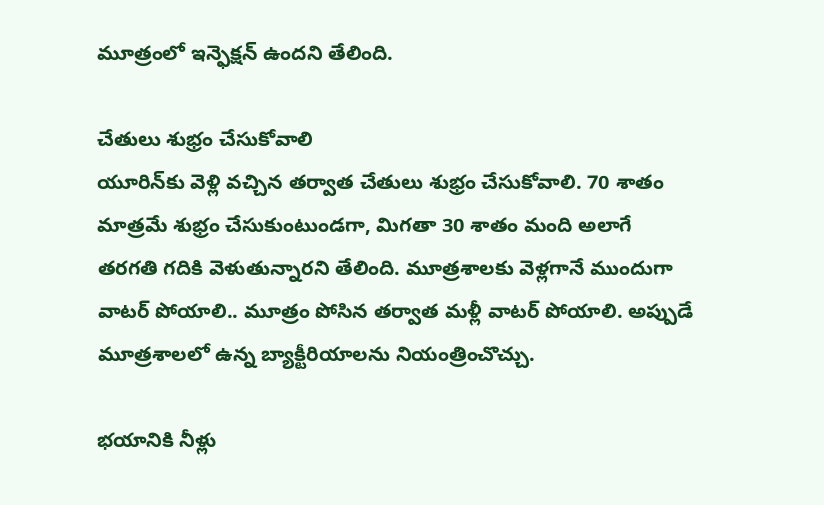మూత్రంలో ఇన్ఫెక్షన్‌ ఉందని తేలింది.

చేతులు శుభ్రం చేసుకోవాలి
యూరిన్‌కు వెళ్లి వచ్చిన తర్వాత చేతులు శుభ్రం చేసుకోవాలి. 70 శాతం మాత్రమే శుభ్రం చేసుకుంటుండగా, మిగతా 30 శాతం మంది అలాగే తరగతి గదికి వెళుతున్నారని తేలింది. మూత్రశాలకు వెళ్లగానే ముందుగా వాటర్‌ పోయాలి.. మూత్రం పోసిన తర్వాత మళ్లీ వాటర్‌ పోయాలి. అప్పుడే మూత్రశాలలో ఉన్న బ్యాక్టీరియాలను నియంత్రించొచ్చు.

భయానికి నీళ్లు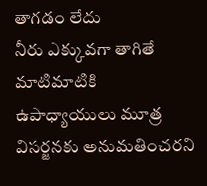తాగడం లేదు
నీరు ఎక్కువగా తాగితే మాటిమాటికి ఉపాధ్యాయులు మూత్ర విసర్జనకు అనుమతించరని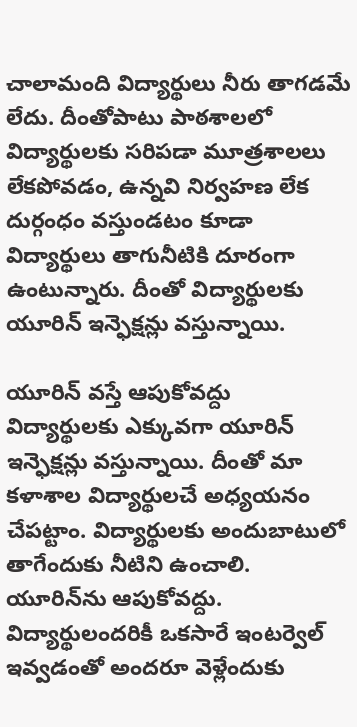చాలామంది విద్యార్థులు నీరు తాగడమే లేదు. దీంతోపాటు పాఠశాలలో విద్యార్థులకు సరిపడా మూత్రశాలలు లేకపోవడం, ఉన్నవి నిర్వహణ లేక దుర్గంధం వస్తుండటం కూడా విద్యార్థులు తాగునీటికి దూరంగా ఉంటున్నారు. దీంతో విద్యార్థులకు యూరిన్‌ ఇన్ఫెక్షన్లు వస్తున్నాయి.

యూరిన్‌ వస్తే ఆపుకోవద్దు
విద్యార్థులకు ఎక్కువగా యూరిన్‌ ఇన్ఫెక్షన్లు వస్తున్నాయి. దీంతో మా కళాశాల విద్యార్థులచే అధ్యయనం చేపట్టాం. విద్యార్థులకు అందుబాటులో తాగేందుకు నీటిని ఉంచాలి. యూరిన్‌ను ఆపుకోవద్దు. విద్యార్థులందరికీ ఒకసారే ఇంటర్వెల్‌ ఇవ్వడంతో అందరూ వెళ్లేందుకు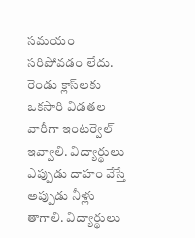సమయం సరిపోవడం లేదు. రెండు క్లాస్‌లకు ఒకసారి విడతల వారీగా ఇంటర్వెల్‌ ఇవ్వాలి. విద్యార్థులు ఎప్పుడు దాహం వేస్తే అప్పుడు నీళ్లు తాగాలి. విద్యార్థులు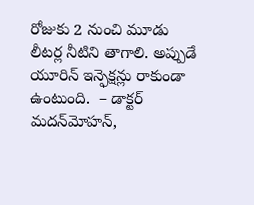రోజుకు 2 నుంచి మూడు లీటర్ల నీటిని తాగాలి. అప్పుడే యూరిన్‌ ఇన్ఫెక్షన్లు రాకుండా ఉంటుంది.  – డాక్టర్‌ మదన్‌మోహన్,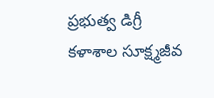ప్రభుత్వ డిగ్రీ కళాశాల సూక్ష్మజీవ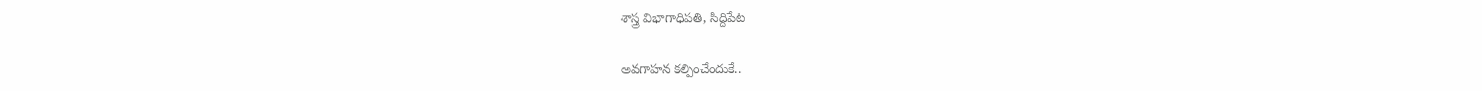శాస్త్ర విభాగాధిపతి, సిద్దిపేట

అవగాహన కల్పించేందుకే..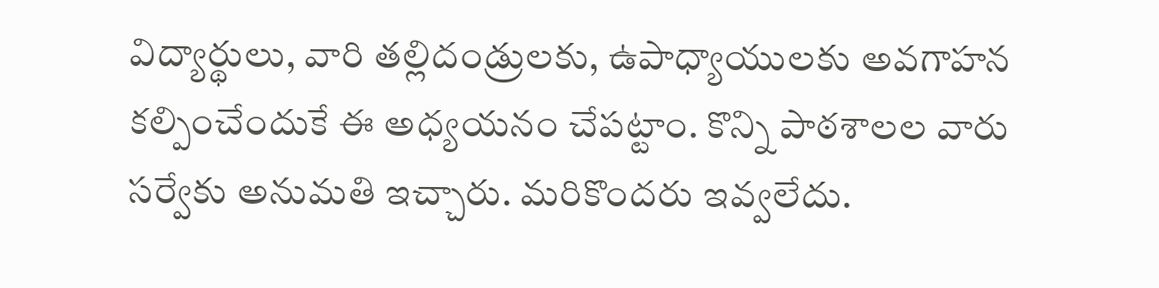విద్యార్థులు, వారి తల్లిదండ్రులకు, ఉపాధ్యాయులకు అవగాహన కల్పించేందుకే ఈ అధ్యయనం చేపట్టాం. కొన్ని పాఠశాలల వారు సర్వేకు అనుమతి ఇచ్చారు. మరికొందరు ఇవ్వలేదు.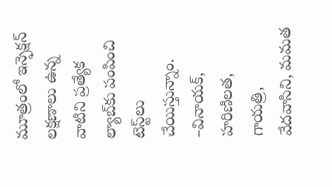మూత్రంలో ఇన్ఫెక్షన్‌ లక్షణాలు ఉన్న వాటిని ప్రత్యేక ల్యాబ్‌కు పంపించి టెస్ట్‌లు చేయిస్తున్నాం. –వినాయక్, హరిణిలత, గాయత్రి, వేదవాసిని, మమత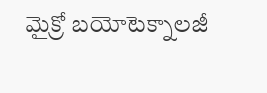మైక్రో బయోటెక్నాలజీ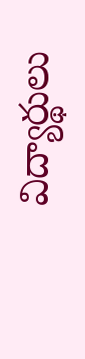విద్యార్థులు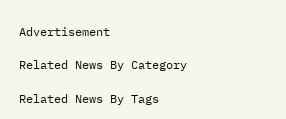Advertisement

Related News By Category

Related News By Tags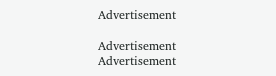Advertisement

Advertisement
Advertisement